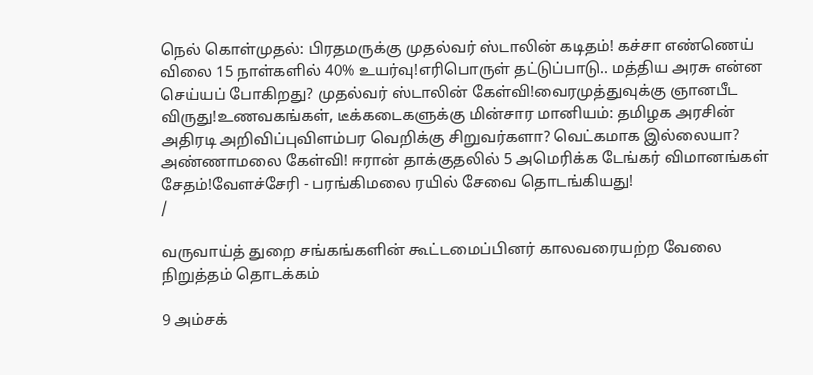நெல் கொள்முதல்: பிரதமருக்கு முதல்வர் ஸ்டாலின் கடிதம்! கச்சா எண்ணெய் விலை 15 நாள்களில் 40% உயர்வு!எரிபொருள் தட்டுப்பாடு.. மத்திய அரசு என்ன செய்யப் போகிறது? முதல்வர் ஸ்டாலின் கேள்வி!வைரமுத்துவுக்கு ஞானபீட விருது!உணவகங்கள், டீக்கடைகளுக்கு மின்சார மானியம்: தமிழக அரசின் அதிரடி அறிவிப்புவிளம்பர வெறிக்கு சிறுவர்களா? வெட்கமாக இல்லையா? அண்ணாமலை கேள்வி! ஈரான் தாக்குதலில் 5 அமெரிக்க டேங்கர் விமானங்கள் சேதம்!வேளச்சேரி - பரங்கிமலை ரயில் சேவை தொடங்கியது!
/

வருவாய்த் துறை சங்கங்களின் கூட்டமைப்பினர் காலவரையற்ற வேலை நிறுத்தம் தொடக்கம்

9 அம்சக்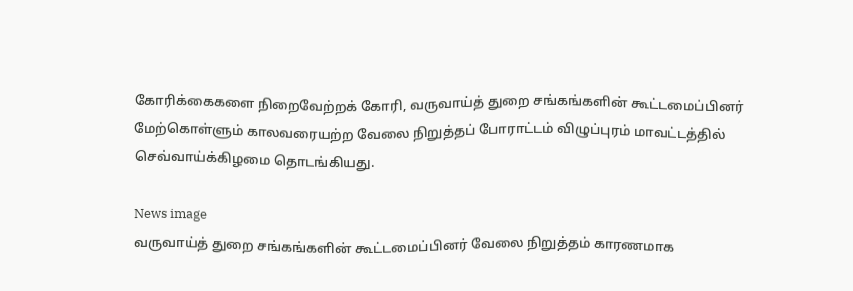கோரிக்கைகளை நிறைவேற்றக் கோரி, வருவாய்த் துறை சங்கங்களின் கூட்டமைப்பினர் மேற்கொள்ளும் காலவரையற்ற வேலை நிறுத்தப் போராட்டம் விழுப்புரம் மாவட்டத்தில் செவ்வாய்க்கிழமை தொடங்கியது.

News image
வருவாய்த் துறை சங்கங்களின் கூட்டமைப்பினர் வேலை நிறுத்தம் காரணமாக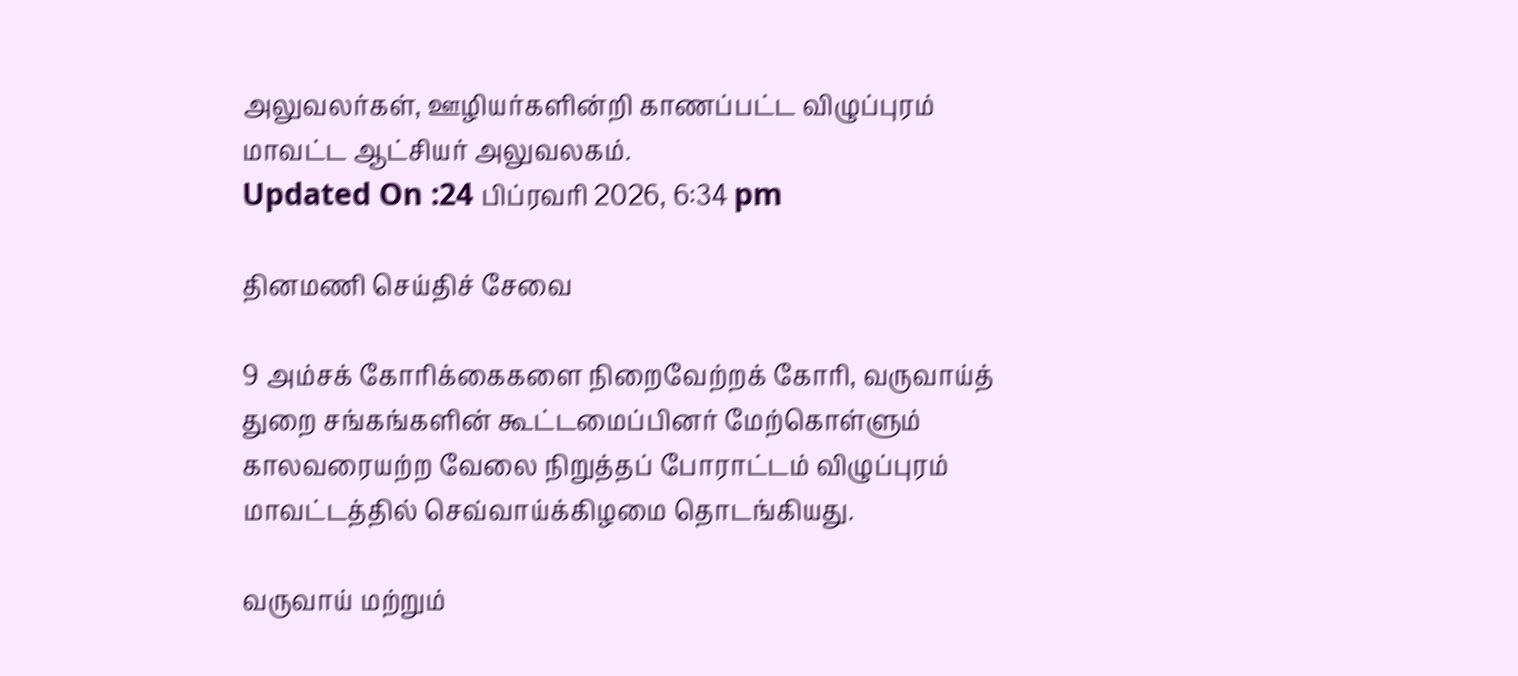அலுவலர்கள், ஊழியர்களின்றி காணப்பட்ட விழுப்புரம் மாவட்ட ஆட்சியர் அலுவலகம்.
Updated On :24 பிப்ரவரி 2026, 6:34 pm

தினமணி செய்திச் சேவை

9 அம்சக் கோரிக்கைகளை நிறைவேற்றக் கோரி, வருவாய்த் துறை சங்கங்களின் கூட்டமைப்பினர் மேற்கொள்ளும் காலவரையற்ற வேலை நிறுத்தப் போராட்டம் விழுப்புரம் மாவட்டத்தில் செவ்வாய்க்கிழமை தொடங்கியது.

வருவாய் மற்றும்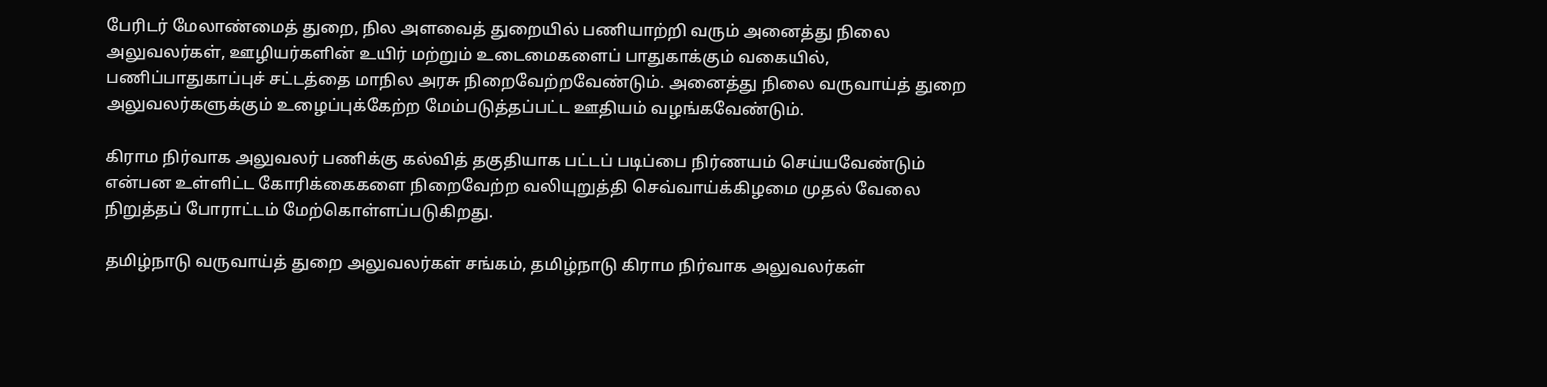பேரிடர் மேலாண்மைத் துறை, நில அளவைத் துறையில் பணியாற்றி வரும் அனைத்து நிலை அலுவலர்கள், ஊழியர்களின் உயிர் மற்றும் உடைமைகளைப் பாதுகாக்கும் வகையில், பணிப்பாதுகாப்புச் சட்டத்தை மாநில அரசு நிறைவேற்றவேண்டும். அனைத்து நிலை வருவாய்த் துறை அலுவலர்களுக்கும் உழைப்புக்கேற்ற மேம்படுத்தப்பட்ட ஊதியம் வழங்கவேண்டும்.

கிராம நிர்வாக அலுவலர் பணிக்கு கல்வித் தகுதியாக பட்டப் படிப்பை நிர்ணயம் செய்யவேண்டும் என்பன உள்ளிட்ட கோரிக்கைகளை நிறைவேற்ற வலியுறுத்தி செவ்வாய்க்கிழமை முதல் வேலை நிறுத்தப் போராட்டம் மேற்கொள்ளப்படுகிறது.

தமிழ்நாடு வருவாய்த் துறை அலுவலர்கள் சங்கம், தமிழ்நாடு கிராம நிர்வாக அலுவலர்கள்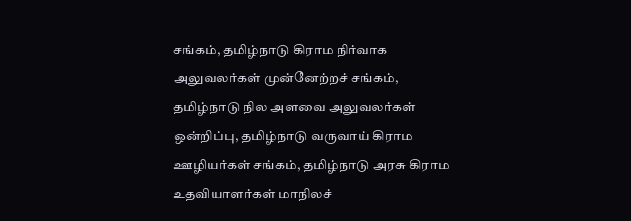சங்கம், தமிழ்நாடு கிராம நிர்வாக அலுவலர்கள் முன்னேற்றச் சங்கம், தமிழ்நாடு நில அளவை அலுவலர்கள் ஒன்றிப்பு, தமிழ்நாடு வருவாய் கிராம ஊழியர்கள் சங்கம், தமிழ்நாடு அரசு கிராம உதவியாளர்கள் மாநிலச்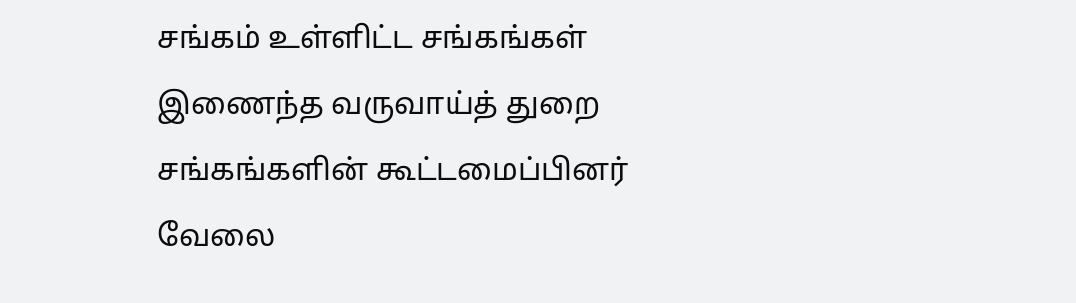சங்கம் உள்ளிட்ட சங்கங்கள் இணைந்த வருவாய்த் துறை சங்கங்களின் கூட்டமைப்பினர் வேலை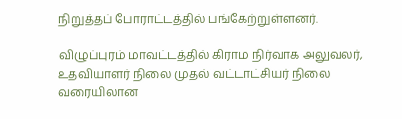நிறுத்தப் போராட்டத்தில் பங்கேற்றுள்ளனர்.

விழுப்புரம் மாவட்டத்தில் கிராம நிர்வாக அலுவலர், உதவியாளர் நிலை முதல் வட்டாட்சியர் நிலை வரையிலான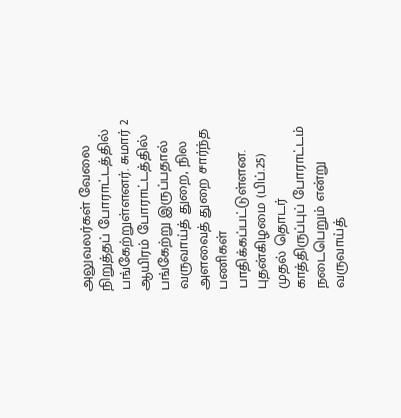அலுவலர்கள் வேலை நிறுத்தப் போராட்டத்தில் பங்கேற்றுள்ளனர். சுமார் 2 ஆயிரம் போராட்டத்தில் பங்கேற்று இருப்பதால் வருவாய்த் துறை, நில அளவைத் துறை சார்ந்த பணிகள் பாதிக்கப்பட்டுள்ளன. புதன்கிழமை (பிப்.25) முதல் தொடர் காத்திருப்புப் போராட்டம் நடைபெறும் என்று வருவாய்த்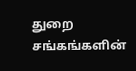துறை சங்கங்களின்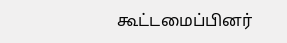கூட்டமைப்பினர்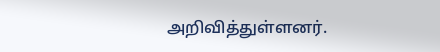அறிவித்துள்ளனர்.